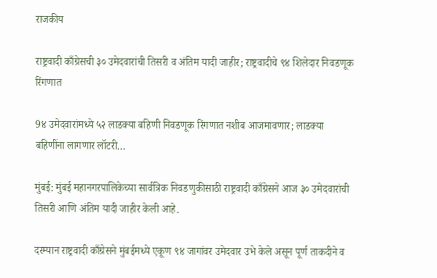राजकीय

राष्ट्रवादी काँग्रेसची ३० उमेदवारांची तिसरी व अंतिम यादी जाहीर; राष्ट्रवादीचे ९४ शिलेदार निवडणूक रिंगणात

9४ उमेदवारांमध्ये ५२ लाडक्या बहिणी निवडणूक रिंगणात नशीब आजमावणार; लाडक्या बहिणींना लागणार लॉटरी…

मुंबई: मुंबई महानगरपालिकेच्या सार्वत्रिक निवडणुकीसाठी राष्ट्रवादी काँग्रेसने आज ३० उमेदवारांची तिसरी आणि अंतिम यादी जाहीर केली आहे.

दरम्यान राष्ट्रवादी काँग्रेसने मुंबईमध्ये एकूण ९४ जागांवर उमेदवार उभे केले असून पूर्ण ताकदीने व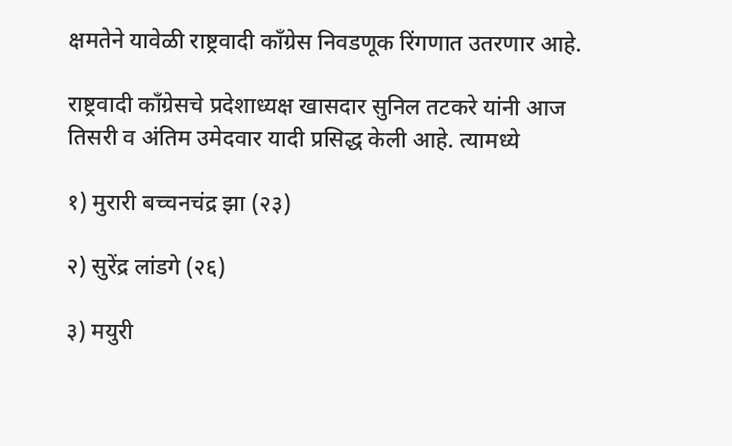क्षमतेने यावेळी राष्ट्रवादी काँग्रेस निवडणूक रिंगणात उतरणार आहे.

राष्ट्रवादी काँग्रेसचे प्रदेशाध्यक्ष खासदार सुनिल तटकरे यांनी आज तिसरी व अंतिम उमेदवार यादी प्रसिद्ध केली आहे. त्यामध्ये

१) मुरारी बच्चनचंद्र झा (२३)

२) सुरेंद्र लांडगे (२६)

३) मयुरी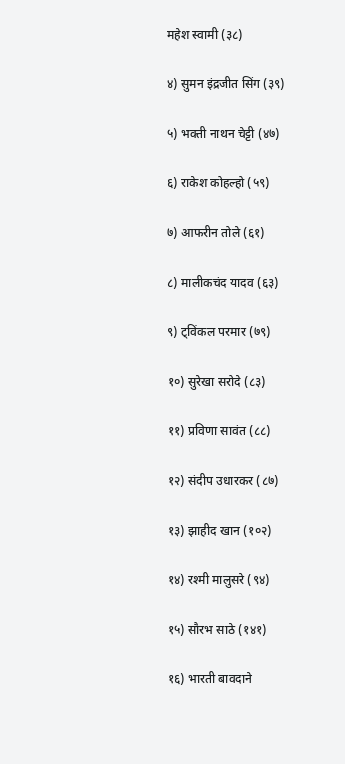महेश स्वामी (३८)

४) सुमन इंद्रजीत सिंग (३९)

५) भक्ती नाथन चेट्टी (४७)

६) राकेश कोहल्हो (५९)

७) आफरीन तोले (६१)

८) मालीकचंद यादव (६३)

९) ट्विंकल परमार (७९)

१०) सुरेखा सरोदे (८३)

११) प्रविणा सावंत (८८)

१२) संदीप उधारकर (८७)

१३) झाहीद खान (१०२)

१४) रश्मी मालुसरे (९४)

१५) सौरभ साठे (१४१)

१६) भारती बावदाने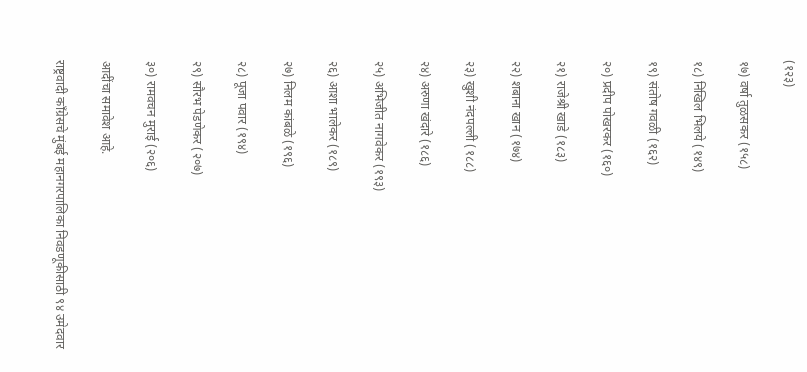(१२३)

१७) वर्षा तुळसकर (१५८)

१८) निखिल भिलये (१४९)

१९) संतोष गवळी (१६२)

२०) प्रदीप पोखरकर (१६०)

२१) राजेश्री खाडे (१८३)

२२) शबाना खान (१७४)

२३) खुशी नंदपल्ली (१८८)

२४) अरुणा खंदारे (१८६)

२५) अभिजीत नागवेकर (१९३)

२६) आशा भालेकर (१८९)

२७) निलम कांबळे (१९६)

२८) पूजा पवार (१९४)

२९) सौरभ पेडणेकर (२०७)

३०) रामवचन मुराई (२०६)

आदींचा समावेश आहे.

राष्ट्रवादी काँग्रेसचे मुंबई महानगरपालिका निवडणूकीसाठी ९४ उमेदवार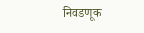निवडणूक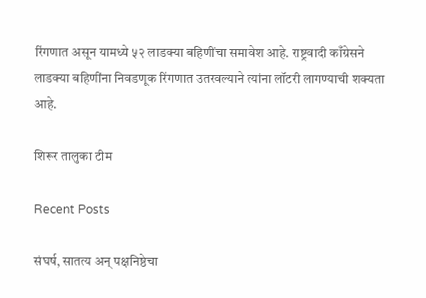रिंगणात असून यामध्ये ५२ लाडक्या बहिणींचा समावेश आहे. राष्ट्रवादी काँग्रेसने लाडक्या बहिणींना निवडणूक रिंगणात उतरवल्याने त्यांना लॉटरी लागण्याची शक्यता आहे.

शिरूर तालुका टीम

Recent Posts

संघर्ष, सातत्य अन् पक्षनिष्ठेचा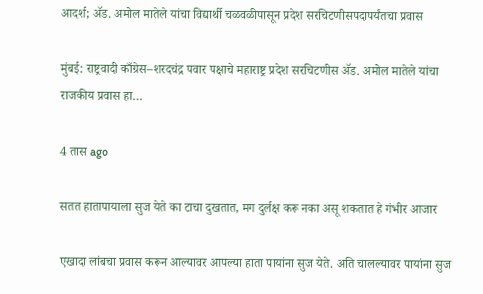आदर्श; ॲड. अमोल मातेले यांचा विद्यार्थी चळवळीपासून प्रदेश सरचिटणीसपदापर्यंतचा प्रवास

मुंबई: राष्ट्रवादी काँग्रेस–शरदचंद्र पवार पक्षाचे महाराष्ट्र प्रदेश सरचिटणीस ॲड. अमोल मातेले यांचा राजकीय प्रवास हा…

4 तास ago

सतत हातापायाला सुज येते का टाचा दुखतात, मग दुर्लक्ष करू नका असू शकतात हे गंभीर आजार

एखादा लांबचा प्रवास करून आल्यावर आपल्या हाता पायांना सुज येते. अति चालल्यावर पायांना सुज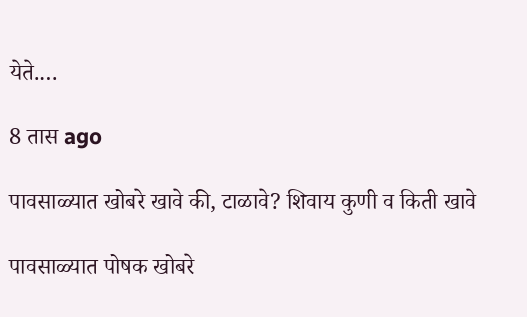येते.…

8 तास ago

पावसाळ्यात खोबरे खावे की, टाळावे? शिवाय कुणी व किती खावे

पावसाळ्यात पोषक खोबरे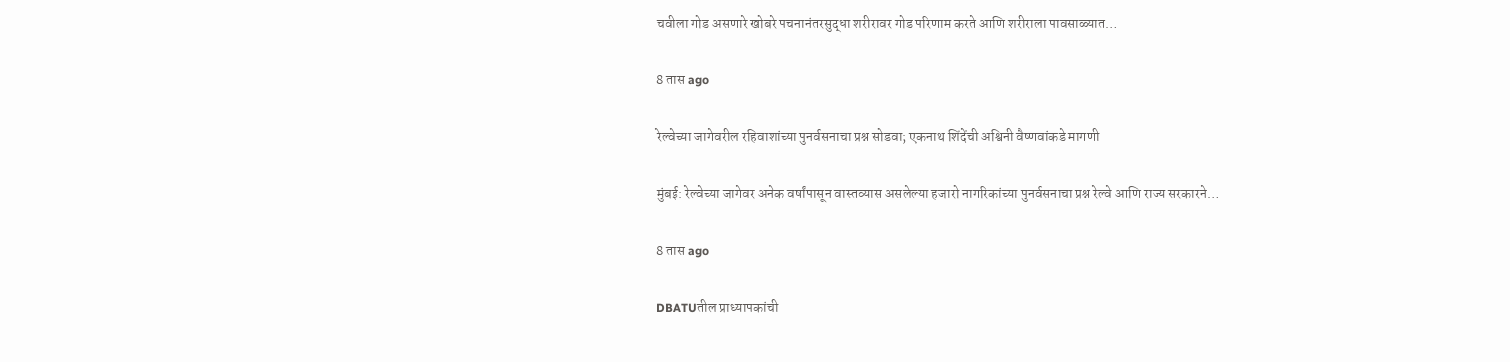चवीला गोड असणारे खोबरे पचनानंतरसुद्धा शरीरावर गोड परिणाम करते आणि शरीराला पावसाळ्यात…

8 तास ago

रेल्वेच्या जागेवरील रहिवाशांच्या पुनर्वसनाचा प्रश्न सोडवा; एकनाथ शिंदेंची अश्विनी वैष्णवांकडे मागणी

मुंबई: रेल्वेच्या जागेवर अनेक वर्षांपासून वास्तव्यास असलेल्या हजारो नागरिकांच्या पुनर्वसनाचा प्रश्न रेल्वे आणि राज्य सरकारने…

8 तास ago

DBATUतील प्राध्यापकांची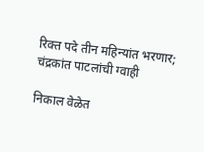रिक्त पदे तीन महिन्यांत भरणार; चंद्रकांत पाटलांची ग्वाही

निकाल वेळेत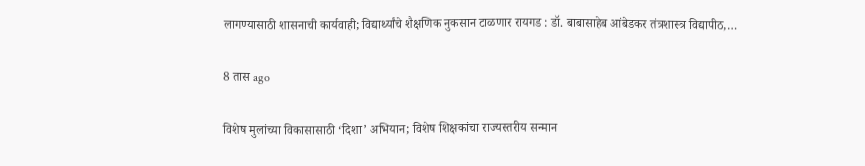लागण्यासाठी शासनाची कार्यवाही; विद्यार्थ्यांचे शैक्षणिक नुकसान टाळणार रायगड : डॉ. बाबासाहेब आंबेडकर तंत्रशास्त्र विद्यापीठ,…

8 तास ago

विशेष मुलांच्या विकासासाठी ‘दिशा’ अभियान; विशेष शिक्षकांचा राज्यस्तरीय सन्मान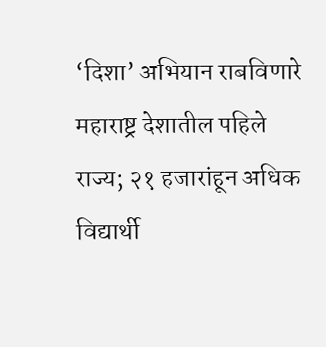‘दिशा’ अभियान राबविणारे महाराष्ट्र देशातील पहिले राज्य; २१ हजारांहून अधिक विद्यार्थी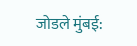जोडले मुंबई: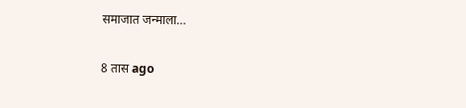समाजात जन्माला…

8 तास ago